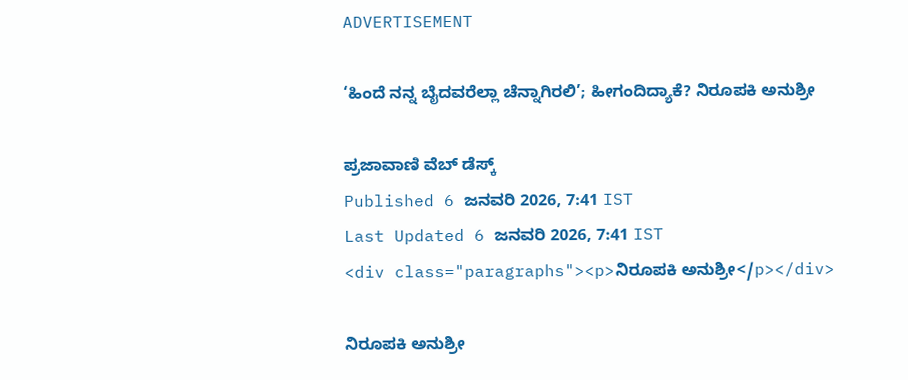ADVERTISEMENT

‘ಹಿಂದೆ ನನ್ನ ಬೈದವರೆಲ್ಲಾ ಚೆನ್ನಾಗಿರಲಿ’; ಹೀಗಂದಿದ್ಯಾಕೆ? ನಿರೂಪಕಿ ಅನುಶ್ರೀ

ಪ್ರಜಾವಾಣಿ ವೆಬ್‌ ಡೆಸ್ಕ್‌
Published 6 ಜನವರಿ 2026, 7:41 IST
Last Updated 6 ಜನವರಿ 2026, 7:41 IST
<div class="paragraphs"><p>ನಿರೂಪಕಿ ಅನುಶ್ರೀ</p></div>

ನಿರೂಪಕಿ ಅನುಶ್ರೀ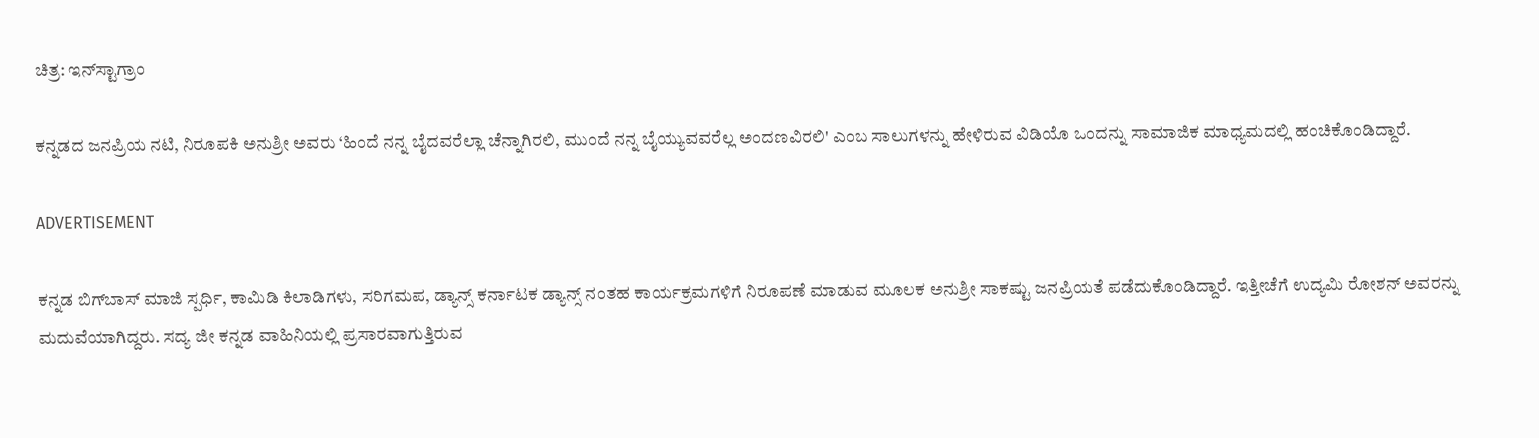ಚಿತ್ರ: ಇನ್‌ಸ್ಟಾಗ್ರಾಂ

ಕನ್ನಡದ ಜನಪ್ರಿಯ ನಟಿ, ನಿರೂಪಕಿ ಅನುಶ್ರೀ ಅವರು ‘ಹಿಂದೆ ನನ್ನ ಬೈದವರೆಲ್ಲಾ ಚೆನ್ನಾಗಿರಲಿ, ಮುಂದೆ ನನ್ನ ಬೈಯ್ಯುವವರೆಲ್ಲ ಅಂದಣವಿರಲಿ' ಎಂಬ ಸಾಲುಗಳನ್ನು ಹೇಳಿರುವ ವಿಡಿಯೊ ಒಂದನ್ನು ಸಾಮಾಜಿಕ ಮಾಧ್ಯಮದಲ್ಲಿ ಹಂಚಿಕೊಂಡಿದ್ದಾರೆ.

ADVERTISEMENT

ಕನ್ನಡ ಬಿಗ್‌ಬಾಸ್‌ ಮಾಜಿ ಸ್ಪರ್ಧಿ, ಕಾಮಿಡಿ ಕಿಲಾಡಿಗಳು, ಸರಿಗಮಪ, ಡ್ಯಾನ್ಸ್‌ ಕರ್ನಾಟಕ ಡ್ಯಾನ್ಸ್ ನಂತಹ ಕಾರ್ಯಕ್ರಮಗಳಿಗೆ ನಿರೂಪಣೆ ಮಾಡುವ ಮೂಲಕ ಅನುಶ್ರೀ ಸಾಕಷ್ಟು ಜನಪ್ರಿಯತೆ ಪಡೆದುಕೊಂಡಿದ್ದಾರೆ. ಇತ್ತೀಚೆಗೆ ಉದ್ಯಮಿ ರೋಶನ್ ಅವರನ್ನು ಮದುವೆಯಾಗಿದ್ದರು. ಸದ್ಯ ಜೀ ಕನ್ನಡ ವಾಹಿನಿಯಲ್ಲಿ ಪ್ರಸಾರವಾಗುತ್ತಿರುವ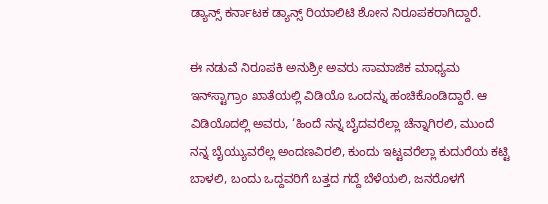ಡ್ಯಾನ್ಸ್‌ ಕರ್ನಾಟಕ ಡ್ಯಾನ್ಸ್ ರಿಯಾಲಿಟಿ ಶೋನ ನಿರೂಪಕರಾಗಿದ್ದಾರೆ.

ಈ ನಡುವೆ ನಿರೂಪಕಿ ಅನುಶ್ರೀ ಅವರು ಸಾಮಾಜಿಕ ಮಾಧ್ಯಮ ಇನ್‌ಸ್ಟಾಗ್ರಾಂ ಖಾತೆಯಲ್ಲಿ ವಿಡಿಯೊ ಒಂದನ್ನು ಹಂಚಿಕೊಂಡಿದ್ದಾರೆ. ಆ ವಿಡಿಯೊದಲ್ಲಿ ಅವರು, ‘ಹಿಂದೆ ನನ್ನ ಬೈದವರೆಲ್ಲಾ ಚೆನ್ನಾಗಿರಲಿ, ಮುಂದೆ ನನ್ನ ಬೈಯ್ಯುವರೆಲ್ಲ ಅಂದಣವಿರಲಿ, ಕುಂದು ಇಟ್ಟವರೆಲ್ಲಾ ಕುದುರೆಯ ಕಟ್ಟಿ ಬಾಳಲಿ, ಬಂದು ಒದ್ದವರಿಗೆ ಬತ್ತದ ಗದ್ದೆ ಬೆಳೆಯಲಿ, ಜನರೊಳಗೆ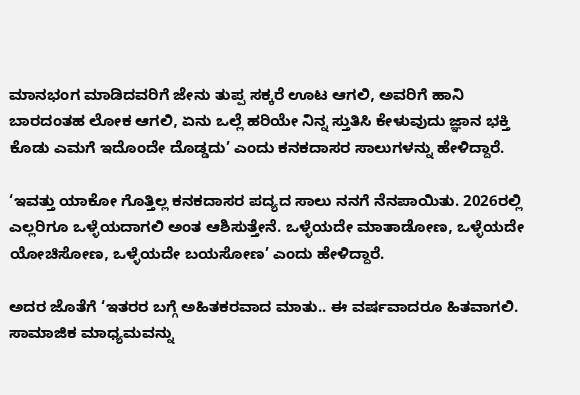ಮಾನಭಂಗ ಮಾಡಿದವರಿಗೆ ಜೇನು ತುಪ್ಪ ಸಕ್ಕರೆ ಊಟ ಆಗಲಿ, ಅವರಿಗೆ ಹಾನಿ ಬಾರದಂತಹ ಲೋಕ ಆಗಲಿ, ಏನು ಒಲ್ಲೆ ಹರಿಯೇ ನಿನ್ನ ಸ್ತುತಿಸಿ ಕೇಳುವುದು ಜ್ಞಾನ ಭಕ್ತಿ ಕೊಡು ಎಮಗೆ ಇದೊಂದೇ ದೊಡ್ಡದು’ ಎಂದು ಕನಕದಾಸರ ಸಾಲುಗಳನ್ನು ಹೇಳಿದ್ದಾರೆ.

‘ಇವತ್ತು ಯಾಕೋ ಗೊತ್ತಿಲ್ಲ ಕನಕದಾಸರ ಪದ್ಯದ ಸಾಲು ನನಗೆ ನೆನಪಾಯಿತು. 2026ರಲ್ಲಿ ಎಲ್ಲರಿಗೂ ಒಳ್ಳೆಯದಾಗಲಿ ಅಂತ ಆಶಿಸುತ್ತೇನೆ. ಒಳ್ಳೆಯದೇ ಮಾತಾಡೋಣ, ಒಳ್ಳೆಯದೇ ಯೋಚಿಸೋಣ, ಒಳ್ಳೆಯದೇ ಬಯಸೋಣ’ ಎಂದು ಹೇಳಿದ್ದಾರೆ.

ಅದರ ಜೊತೆಗೆ ‘ಇತರರ ಬಗ್ಗೆ ಅಹಿತಕರವಾದ ಮಾತು.. ಈ ವರ್ಷವಾದರೂ ಹಿತವಾಗಲಿ. ಸಾಮಾಜಿಕ ಮಾಧ್ಯಮವನ್ನು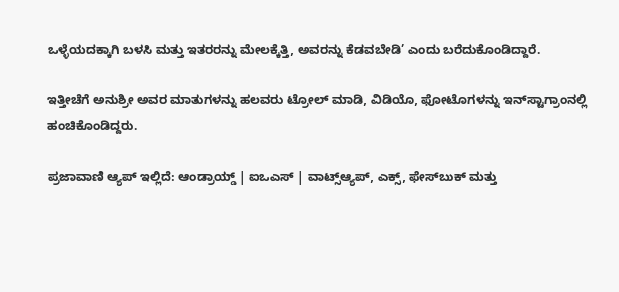ಒಳ್ಳೆಯದಕ್ಕಾಗಿ ಬಳಸಿ ಮತ್ತು ಇತರರನ್ನು ಮೇಲಕ್ಕೆತ್ತಿ, ಅವರನ್ನು ಕೆಡವಬೇಡಿ’ ಎಂದು ಬರೆದುಕೊಂಡಿದ್ದಾರೆ.

ಇತ್ತೀಚೆಗೆ ಅನುಶ್ರೀ ಅವರ ಮಾತುಗಳನ್ನು ಹಲವರು ಟ್ರೋಲ್‌ ಮಾಡಿ, ವಿಡಿಯೊ, ಫೋಟೊಗಳನ್ನು ಇನ್‌ಸ್ಟಾಗ್ರಾಂನಲ್ಲಿ ಹಂಚಿಕೊಂಡಿದ್ದರು.

ಪ್ರಜಾವಾಣಿ ಆ್ಯಪ್ ಇಲ್ಲಿದೆ: ಆಂಡ್ರಾಯ್ಡ್ | ಐಒಎಸ್ | ವಾಟ್ಸ್ಆ್ಯಪ್, ಎಕ್ಸ್, ಫೇಸ್‌ಬುಕ್ ಮತ್ತು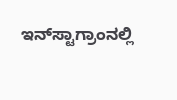ಇನ್‌ಸ್ಟಾಗ್ರಾಂನಲ್ಲಿ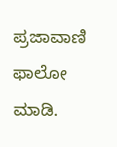ಪ್ರಜಾವಾಣಿ ಫಾಲೋ ಮಾಡಿ.